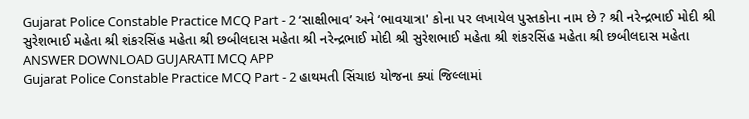Gujarat Police Constable Practice MCQ Part - 2 ‘સાક્ષીભાવ’ અને ‘ભાવયાત્રા' કોના પર લખાયેલ પુસ્તકોના નામ છે ? શ્રી નરેન્દ્રભાઈ મોદી શ્રી સુરેશભાઈ મહેતા શ્રી શંકરસિંહ મહેતા શ્રી છબીલદાસ મહેતા શ્રી નરેન્દ્રભાઈ મોદી શ્રી સુરેશભાઈ મહેતા શ્રી શંકરસિંહ મહેતા શ્રી છબીલદાસ મહેતા ANSWER DOWNLOAD GUJARATI MCQ APP
Gujarat Police Constable Practice MCQ Part - 2 હાથમતી સિંચાઇ યોજના ક્યાં જિલ્લામાં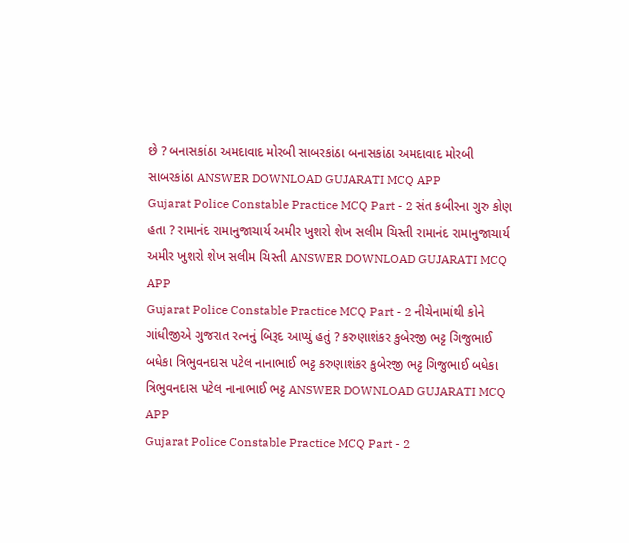છે ? બનાસકાંઠા અમદાવાદ મોરબી સાબરકાંઠા બનાસકાંઠા અમદાવાદ મોરબી સાબરકાંઠા ANSWER DOWNLOAD GUJARATI MCQ APP
Gujarat Police Constable Practice MCQ Part - 2 સંત કબીરના ગુરુ કોણ હતા ? રામાનંદ રામાનુજાચાર્ય અમીર ખુશરો શેખ સલીમ ચિસ્તી રામાનંદ રામાનુજાચાર્ય અમીર ખુશરો શેખ સલીમ ચિસ્તી ANSWER DOWNLOAD GUJARATI MCQ APP
Gujarat Police Constable Practice MCQ Part - 2 નીચેનામાંથી કોને ગાંધીજીએ ગુજરાત રત્નનું બિરૂદ આપ્યું હતું ? કરુણાશંકર કુબેરજી ભટ્ટ ગિજુભાઈ બધેકા ત્રિભુવનદાસ પટેલ નાનાભાઈ ભટ્ટ કરુણાશંકર કુબેરજી ભટ્ટ ગિજુભાઈ બધેકા ત્રિભુવનદાસ પટેલ નાનાભાઈ ભટ્ટ ANSWER DOWNLOAD GUJARATI MCQ APP
Gujarat Police Constable Practice MCQ Part - 2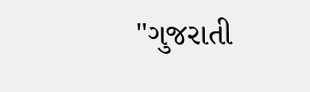"ગુજરાતી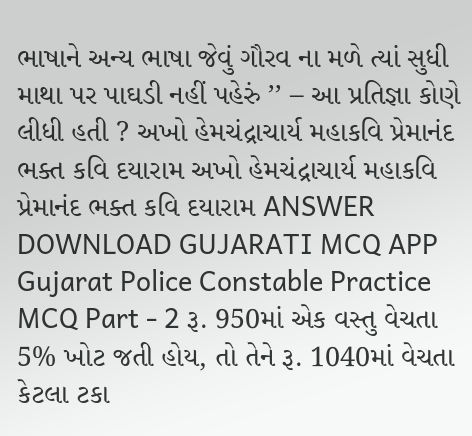ભાષાને અન્ય ભાષા જેવું ગૌરવ ના મળે ત્યાં સુધી માથા પર પાઘડી નહીં પહેરું ’’ – આ પ્રતિજ્ઞા કોણે લીધી હતી ? અખો હેમચંદ્રાચાર્ય મહાકવિ પ્રેમાનંદ ભક્ત કવિ દયારામ અખો હેમચંદ્રાચાર્ય મહાકવિ પ્રેમાનંદ ભક્ત કવિ દયારામ ANSWER DOWNLOAD GUJARATI MCQ APP
Gujarat Police Constable Practice MCQ Part - 2 રૂ. 950માં એક વસ્તુ વેચતા 5% ખોટ જતી હોય, તો તેને રૂ. 1040માં વેચતા કેટલા ટકા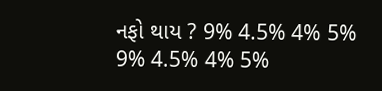નફો થાય ? 9% 4.5% 4% 5% 9% 4.5% 4% 5%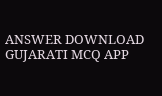ANSWER DOWNLOAD GUJARATI MCQ APP